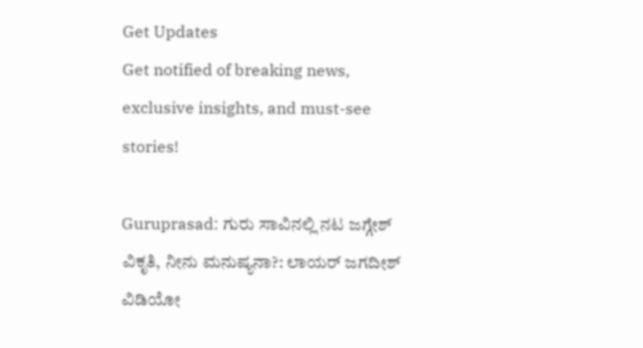Get Updates
Get notified of breaking news, exclusive insights, and must-see stories!

Guruprasad: ಗುರು ಸಾವಿನಲ್ಲಿ ನಟ ಜಗ್ಗೇಶ್ ವಿಕೃತಿ, ನೀನು ಮನುಷ್ಯನಾ?: ಲಾಯರ್ ಜಗದೀಶ್ ವಿಡಿಯೋ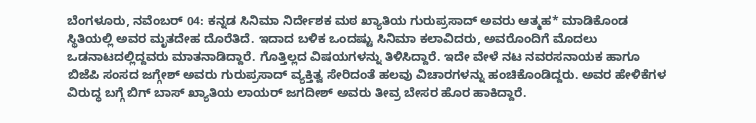ಬೆಂಗಳೂರು, ನವೆಂಬರ್ 04: ಕನ್ನಡ ಸಿನಿಮಾ ನಿರ್ದೇಶಕ ಮಠ ಖ್ಯಾತಿಯ ಗುರುಪ್ರಸಾದ್ ಅವರು ಆತ್ಮಹ* ಮಾಡಿಕೊಂಡ ಸ್ಥಿತಿಯಲ್ಲಿ ಅವರ ಮೃತದೇಹ ದೊರೆತಿದೆ. ಇದಾದ ಬಳಿಕ ಒಂದಷ್ಟು ಸಿನಿಮಾ ಕಲಾವಿದರು, ಅವರೊಂದಿಗೆ ಮೊದಲು ಒಡನಾಟದಲ್ಲಿದ್ದವರು ಮಾತನಾಡಿದ್ದಾರೆ. ಗೊತ್ತಿಲ್ಲದ ವಿಷಯಗಳನ್ನು ತಿಳಿಸಿದ್ದಾರೆ. ಇದೇ ವೇಳೆ ನಟ ನವರಸನಾಯಕ ಹಾಗೂ ಬಿಜೆಪಿ ಸಂಸದ ಜಗ್ಗೇಶ್ ಅವರು ಗುರುಪ್ರಸಾದ್ ವ್ಯಕ್ತಿತ್ವ ಸೇರಿದಂತೆ ಹಲವು ವಿಚಾರಗಳನ್ನು ಹಂಚಿಕೊಂಡಿದ್ದರು. ಅವರ ಹೇಳಿಕೆಗಳ ವಿರುದ್ಧ ಬಗ್ಗೆ ಬಿಗ್ ಬಾಸ್ ಖ್ಯಾತಿಯ ಲಾಯರ್ ಜಗದೀಶ್ ಅವರು ತೀವ್ರ ಬೇಸರ ಹೊರ ಹಾಕಿದ್ದಾರೆ.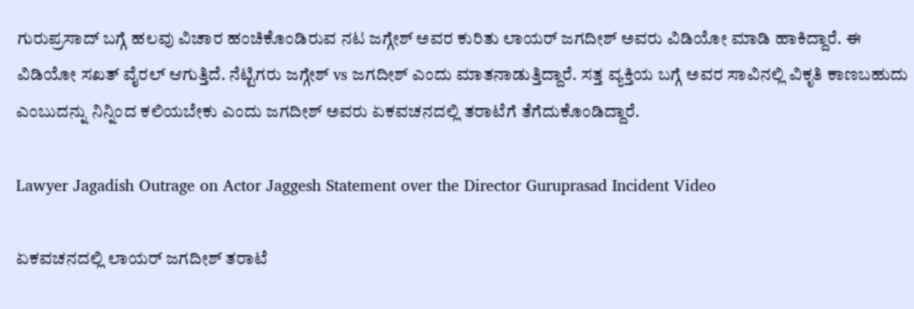ಗುರುಪ್ರಸಾದ್ ಬಗ್ಗೆ ಹಲವು ವಿಚಾರ ಹಂಚಿಕೊಂಡಿರುವ ನಟ ಜಗ್ಗೇಶ್ ಅವರ ಕುರಿತು ಲಾಯರ್ ಜಗದೀಶ್ ಅವರು ವಿಡಿಯೋ ಮಾಡಿ ಹಾಕಿದ್ದಾರೆ. ಈ ವಿಡಿಯೋ ಸಖತ್ ವೈರಲ್ ಆಗುತ್ತಿದೆ. ನೆಟ್ಟಿಗರು ಜಗ್ಗೇಶ್ vs ಜಗದೀಶ್ ಎಂದು ಮಾತನಾಡುತ್ತಿದ್ದಾರೆ. ಸತ್ತ ವ್ಯಕ್ತಿಯ ಬಗ್ಗೆ ಅವರ ಸಾವಿನಲ್ಲಿ ವಿಕೃತಿ ಕಾಣಬಹುದು ಎಂಬುದನ್ನು ನಿನ್ನಿಂದ ಕಲಿಯಬೇಕು ಎಂದು ಜಗದೀಶ್ ಅವರು ಏಕವಚನದಲ್ಲಿ ತರಾಟೆಗೆ ತೆಗೆದುಕೊಂಡಿದ್ದಾರೆ.

Lawyer Jagadish Outrage on Actor Jaggesh Statement over the Director Guruprasad Incident Video

ಏಕವಚನದಲ್ಲಿ ಲಾಯರ್ ಜಗದೀಶ್ ತರಾಟೆ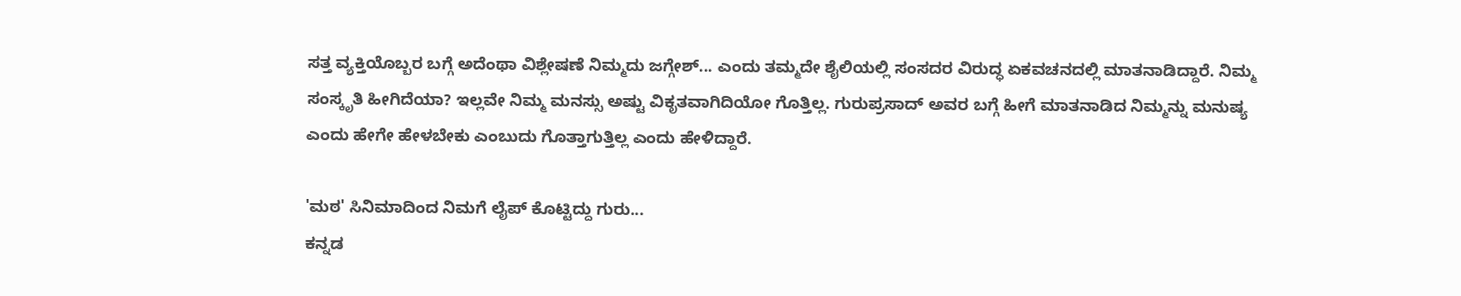ಸತ್ತ ವ್ಯಕ್ತಿಯೊಬ್ಬರ ಬಗ್ಗೆ ಅದೆಂಥಾ ವಿಶ್ಲೇಷಣೆ ನಿಮ್ಮದು ಜಗ್ಗೇಶ್... ಎಂದು ತಮ್ಮದೇ ಶೈಲಿಯಲ್ಲಿ ಸಂಸದರ ವಿರುದ್ಧ ಏಕವಚನದಲ್ಲಿ ಮಾತನಾಡಿದ್ದಾರೆ. ನಿಮ್ಮ ಸಂಸ್ಕೃತಿ ಹೀಗಿದೆಯಾ? ಇಲ್ಲವೇ ನಿಮ್ಮ ಮನಸ್ಸು ಅಷ್ಟು ವಿಕೃತವಾಗಿದಿಯೋ ಗೊತ್ತಿಲ್ಲ. ಗುರುಪ್ರಸಾದ್ ಅವರ ಬಗ್ಗೆ ಹೀಗೆ ಮಾತನಾಡಿದ ನಿಮ್ಮನ್ನು ಮನುಷ್ಯ ಎಂದು ಹೇಗೇ ಹೇಳಬೇಕು ಎಂಬುದು ಗೊತ್ತಾಗುತ್ತಿಲ್ಲ ಎಂದು ಹೇಳಿದ್ದಾರೆ.

'ಮಠ' ಸಿನಿಮಾದಿಂದ ನಿಮಗೆ ಲೈಪ್ ಕೊಟ್ಟಿದ್ದು ಗುರು...
ಕನ್ನಡ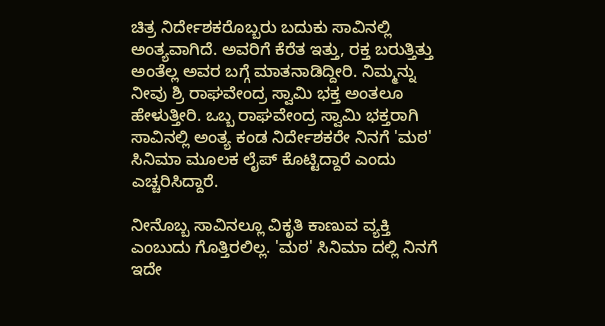ಚಿತ್ರ ನಿರ್ದೇಶಕರೊಬ್ಬರು ಬದುಕು ಸಾವಿನಲ್ಲಿ ಅಂತ್ಯವಾಗಿದೆ. ಅವರಿಗೆ ಕೆರೆತ ಇತ್ತು, ರಕ್ತ ಬರುತ್ತಿತ್ತು ಅಂತೆಲ್ಲ ಅವರ ಬಗ್ಗೆ ಮಾತನಾಡಿದ್ದೀರಿ. ನಿಮ್ಮನ್ನು ನೀವು ಶ್ರಿ ರಾಘವೇಂದ್ರ ಸ್ವಾಮಿ ಭಕ್ತ ಅಂತಲೂ ಹೇಳುತ್ತೀರಿ. ಒಬ್ಬ ರಾಘವೇಂದ್ರ ಸ್ವಾಮಿ ಭಕ್ತರಾಗಿ ಸಾವಿನಲ್ಲಿ ಅಂತ್ಯ ಕಂಡ ನಿರ್ದೇಶಕರೇ ನಿನಗೆ 'ಮಠ' ಸಿನಿಮಾ ಮೂಲಕ ಲೈಪ್ ಕೊಟ್ಟಿದ್ದಾರೆ ಎಂದು ಎಚ್ಚರಿಸಿದ್ದಾರೆ.

ನೀನೊಬ್ಬ ಸಾವಿನಲ್ಲೂ ವಿಕೃತಿ ಕಾಣುವ ವ್ಯಕ್ತಿ ಎಂಬುದು ಗೊತ್ತಿರಲಿಲ್ಲ. 'ಮಠ' ಸಿನಿಮಾ ದಲ್ಲಿ ನಿನಗೆ ಇದೇ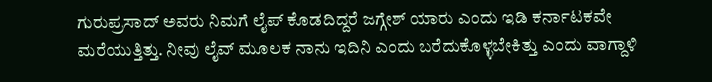ಗುರುಪ್ರಸಾದ್ ಅವರು ನಿಮಗೆ ಲೈಪ್ ಕೊಡದಿದ್ದರೆ ಜಗ್ಗೇಶ್ ಯಾರು ಎಂದು ಇಡಿ ಕರ್ನಾಟಕವೇ ಮರೆಯುತ್ತಿತ್ತು. ನೀವು ಲೈವ್ ಮೂಲಕ ನಾನು ಇದಿನಿ ಎಂದು ಬರೆದುಕೊಳ್ಳಬೇಕಿತ್ತು ಎಂದು ವಾಗ್ದಾಳಿ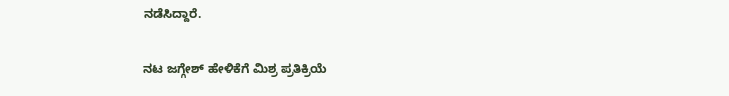ನಡೆಸಿದ್ದಾರೆ.

ನಟ ಜಗ್ಗೇಶ್ ಹೇಳಿಕೆಗೆ ಮಿಶ್ರ ಪ್ರತಿಕ್ರಿಯೆ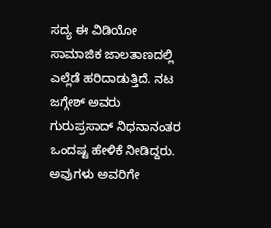ಸದ್ಯ ಈ ವಿಡಿಯೋ ಸಾಮಾಜಿಕ ಜಾಲತಾಣದಲ್ಲಿ ಎಲ್ಲೆಡೆ ಹರಿದಾಡುತ್ತಿದೆ. ನಟ ಜಗ್ಗೇಶ್ ಅವರು ಗುರುಪ್ರಸಾದ್ ನಿಧನಾನಂತರ ಒಂದಷ್ಟ ಹೇಳಿಕೆ ನೀಡಿದ್ದರು. ಅವುಗಳು ಅವರಿಗೇ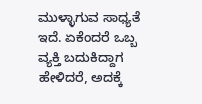ಮುಳ್ಳಾಗುವ ಸಾಧ್ಯತೆ ಇದೆ. ಏಕೆಂದರೆ ಒಬ್ಬ ವ್ಯಕ್ತಿ ಬದುಕಿದ್ದಾಗ ಹೇಳಿದರೆ, ಅದಕ್ಕೆ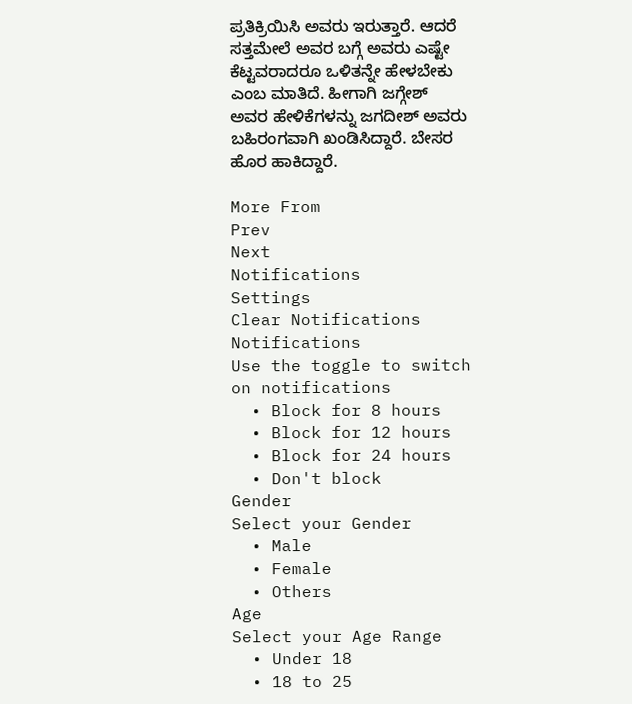ಪ್ರತಿಕ್ರಿಯಿಸಿ ಅವರು ಇರುತ್ತಾರೆ. ಆದರೆ ಸತ್ತಮೇಲೆ ಅವರ ಬಗ್ಗೆ ಅವರು ಎಷ್ಟೇ ಕೆಟ್ಟವರಾದರೂ ಒಳಿತನ್ನೇ ಹೇಳಬೇಕು ಎಂಬ ಮಾತಿದೆ. ಹೀಗಾಗಿ ಜಗ್ಗೇಶ್ ಅವರ ಹೇಳಿಕೆಗಳನ್ನು ಜಗದೀಶ್ ಅವರು ಬಹಿರಂಗವಾಗಿ ಖಂಡಿಸಿದ್ದಾರೆ. ಬೇಸರ ಹೊರ ಹಾಕಿದ್ದಾರೆ.

More From
Prev
Next
Notifications
Settings
Clear Notifications
Notifications
Use the toggle to switch on notifications
  • Block for 8 hours
  • Block for 12 hours
  • Block for 24 hours
  • Don't block
Gender
Select your Gender
  • Male
  • Female
  • Others
Age
Select your Age Range
  • Under 18
  • 18 to 25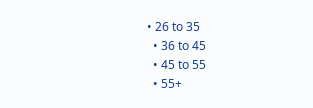• 26 to 35
  • 36 to 45
  • 45 to 55
  • 55+